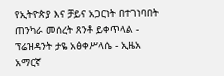የኢትዮጵያ እና ቻይና አጋርነት በተገነባበት ጠንካራ መሰረት ጸንቶ ይቀጥላል - ፕሬዝዳንት ታዬ አፅቀሥላሴ - ኢዜአ አማርኛ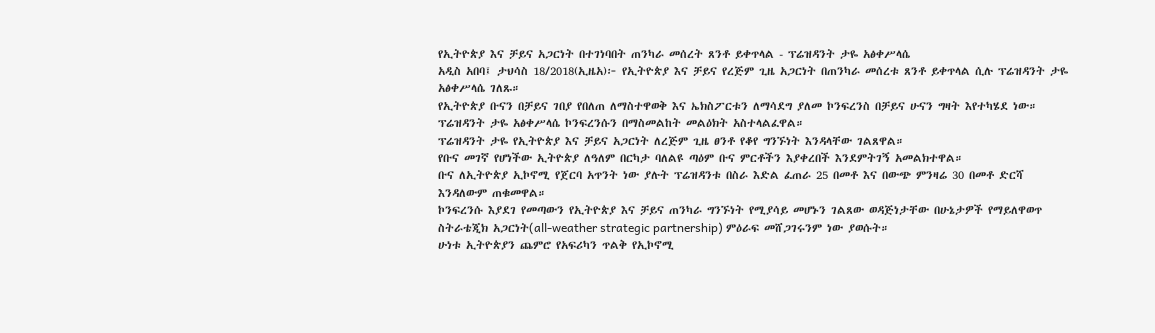የኢትዮጵያ እና ቻይና አጋርነት በተገነባበት ጠንካራ መሰረት ጸንቶ ይቀጥላል - ፕሬዝዳንት ታዬ አፅቀሥላሴ
አዲስ አበባ፤ ታህሳስ 18/2018(ኢዜአ)፦ የኢትዮጵያ እና ቻይና የረጅም ጊዜ አጋርነት በጠንካራ መሰረቱ ጸንቶ ይቀጥላል ሲሉ ፕሬዝዳንት ታዬ አፅቀሥላሴ ገለጹ።
የኢትዮጵያ ቡናን በቻይና ገበያ የበለጠ ለማስተዋወቅ እና ኤክስፖርቱን ለማሳደግ ያለመ ኮንፍረንስ በቻይና ሁናን ግዛት እየተካሄደ ነው።
ፕሬዝዳንት ታዬ አፅቀሥላሴ ኮንፍረንሱን በማስመልከት መልዕክት አስተላልፈዋል።
ፕሬዝዳንት ታዬ የኢትዮጵያ እና ቻይና አጋርነት ለረጅም ጊዜ ፀንቶ የቆየ ግንኙነት እንዳላቸው ገልጸዋል።
የቡና መገኛ የሆነችው ኢትዮጵያ ለዓለም በርካታ ባለልዩ ጣዕም ቡና ምርቶችን እያቀረበች እንደምትገኝ አመልክተዋል።
ቡና ለኢትዮጵያ ኢኮኖሚ የጀርባ አጥንት ነው ያሉት ፕሬዝዳንቱ በስራ እድል ፈጠራ 25 በመቶ እና በውጭ ምንዛሬ 30 በመቶ ድርሻ እንዳለውም ጠቁመዋል።
ኮንፍረንሱ እያደገ የመጣውን የኢትዮጵያ እና ቻይና ጠንካራ ግንኙነት የሚያሳይ መሆኑን ገልጸው ወዳጅነታቸው በሁኔታዎች የማይለዋወጥ ስትራቴጂክ አጋርነት(all-weather strategic partnership) ምዕራፍ መሸጋገሩንም ነው ያወሱት።
ሁነቱ ኢትዮጵያን ጨምሮ የአፍሪካን ጥልቅ የኢኮኖሚ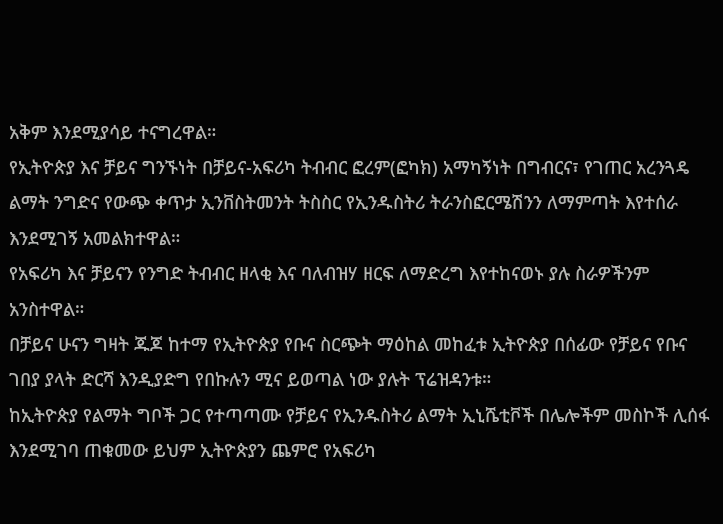አቅም እንደሚያሳይ ተናግረዋል።
የኢትዮጵያ እና ቻይና ግንኙነት በቻይና-አፍሪካ ትብብር ፎረም(ፎካክ) አማካኝነት በግብርና፣ የገጠር አረንጓዴ ልማት ንግድና የውጭ ቀጥታ ኢንቨስትመንት ትስስር የኢንዱስትሪ ትራንስፎርሜሽንን ለማምጣት እየተሰራ እንደሚገኝ አመልክተዋል።
የአፍሪካ እና ቻይናን የንግድ ትብብር ዘላቂ እና ባለብዝሃ ዘርፍ ለማድረግ እየተከናወኑ ያሉ ስራዎችንም አንስተዋል።
በቻይና ሁናን ግዛት ጁጆ ከተማ የኢትዮጵያ የቡና ስርጭት ማዕከል መከፈቱ ኢትዮጵያ በሰፊው የቻይና የቡና ገበያ ያላት ድርሻ እንዲያድግ የበኩሉን ሚና ይወጣል ነው ያሉት ፕሬዝዳንቱ።
ከኢትዮጵያ የልማት ግቦች ጋር የተጣጣሙ የቻይና የኢንዱስትሪ ልማት ኢኒሼቲቮች በሌሎችም መስኮች ሊሰፋ እንደሚገባ ጠቁመው ይህም ኢትዮጵያን ጨምሮ የአፍሪካ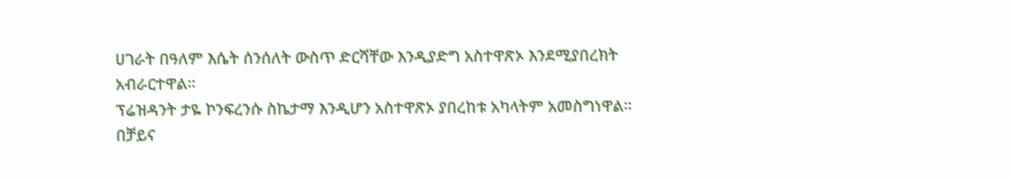ሀገራት በዓለም እሴት ሰንሰለት ውስጥ ድርሻቸው እንዲያድግ አስተዋጽኦ እንደሚያበረክት አብራርተዋል።
ፕሬዝዳንት ታዬ ኮንፍረንሱ ስኬታማ እንዲሆን አስተዋጽኦ ያበረከቱ አካላትም አመስግነዋል።
በቻይና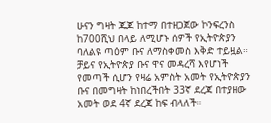ሁናን ግዛት ጁጆ ከተማ በተዘጋጀው ኮንፍረንስ ከ700ሺህ በላይ ለሚሆኑ ሰዎች የኢትዮጵያን ባለልዩ ጣዕም ቡና ለማስቀመስ እቅድ ተይዟል።
ቻይና የኢትዮጵያ ቡና ዋና መዳረሻ እየሆነች የመጣች ሲሆን የዛሬ አምስት አመት የኢትዮጵያን ቡና በመግዛት ከነበረችበት 33ኛ ደረጃ በተያዘው አመት ወደ 4ኛ ደረጃ ከፍ ብላለች።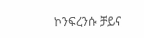ኮንፍረንሱ ቻይና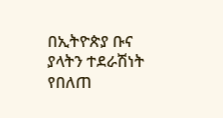በኢትዮጵያ ቡና ያላትን ተደራሽነት የበለጠ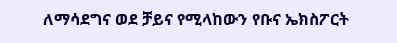ለማሳደግና ወደ ቻይና የሚላከውን የቡና ኤክስፖርት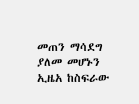መጠን ማሳደግ ያለመ መሆኑን ኢዜአ ከስፍራው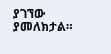ያገኘው ያመለክታል።